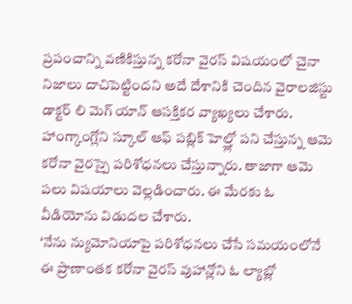ప్రపంచాన్ని వణికిస్తున్న కరోనా వైరస్ విషయంలో చైనా నిజాలు దాచిపెట్టిందని అదే దేశానికి చెందిన వైరాలజిస్టు డాక్టర్ లి మెగ్ యాన్ ఆసక్తికర వ్యాఖ్యలు చేశారు. హాంగ్కాంగ్లోని స్కూల్ ఆఫ్ పబ్లిక్ హెల్త్లో పని చేస్తున్న ఆమె కరోనా వైరస్పై పరిశోధనలు చేస్తున్నారు. తాజాగా ఆమె పలు విషయాలు వెల్లడించారు. ఈ మేరకు ఓ వీడియోను విడుదల చేశారు.
‘నేను న్యుమోనియాపై పరిశోధనలు చేసే సమయంలోనే ఈ ప్రాణాంతక కరోనా వైరస్ వుహాన్లోని ఓ ల్యాబ్లో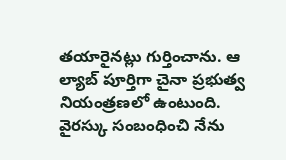తయారైనట్లు గుర్తించాను. ఆ ల్యాబ్ పూర్తిగా చైనా ప్రభుత్వ నియంత్రణలో ఉంటుంది. వైరస్కు సంబంధించి నేను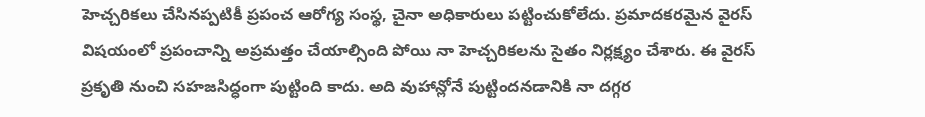హెచ్చరికలు చేసినప్పటికీ ప్రపంచ ఆరోగ్య సంస్థ, చైనా అధికారులు పట్టించుకోలేదు. ప్రమాదకరమైన వైరస్ విషయంలో ప్రపంచాన్ని అప్రమత్తం చేయాల్సింది పోయి నా హెచ్చరికలను సైతం నిర్లక్ష్యం చేశారు. ఈ వైరస్ ప్రకృతి నుంచి సహజసిద్ధంగా పుట్టింది కాదు. అది వుహాన్లోనే పుట్టిందనడానికి నా దగ్గర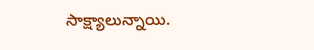సాక్ష్యాలున్నాయి.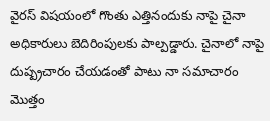వైరస్ విషయంలో గొంతు ఎత్తినందుకు నాపై చైనా అధికారులు బెదిరింపులకు పాల్పడ్డారు. చైనాలో నాపై దుష్ప్రచారం చేయడంతో పాటు నా సమాచారం మొత్తం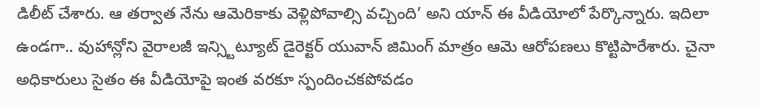డిలీట్ చేశారు. ఆ తర్వాత నేను ఆమెరికాకు వెళ్లిపోవాల్సి వచ్చింది’ అని యాన్ ఈ వీడియోలో పేర్కొన్నారు. ఇదిలా ఉండగా.. వుహాన్లోని వైరాలజీ ఇన్స్టిట్యూట్ డైరెక్టర్ యువాన్ జిమింగ్ మాత్రం ఆమె ఆరోపణలు కొట్టిపారేశారు. చైనా అధికారులు సైతం ఈ వీడియోపై ఇంత వరకూ స్పందించకపోవడం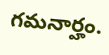గమనార్హం.